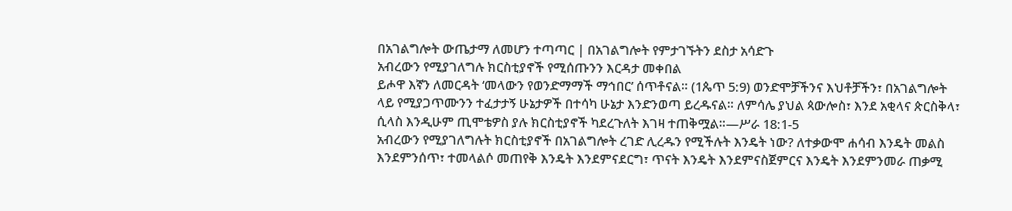በአገልግሎት ውጤታማ ለመሆን ተጣጣር | በአገልግሎት የምታገኙትን ደስታ አሳድጉ
አብረውን የሚያገለግሉ ክርስቲያኖች የሚሰጡንን እርዳታ መቀበል
ይሖዋ እኛን ለመርዳት ‘መላውን የወንድማማች ማኅበር’ ሰጥቶናል። (1ጴጥ 5:9) ወንድሞቻችንና እህቶቻችን፣ በአገልግሎት ላይ የሚያጋጥሙንን ተፈታታኝ ሁኔታዎች በተሳካ ሁኔታ እንድንወጣ ይረዱናል። ለምሳሌ ያህል ጳውሎስ፣ እንደ አቂላና ጵርስቅላ፣ ሲላስ እንዲሁም ጢሞቴዎስ ያሉ ክርስቲያኖች ካደረጉለት እገዛ ተጠቅሟል።—ሥራ 18:1-5
አብረውን የሚያገለግሉት ክርስቲያኖች በአገልግሎት ረገድ ሊረዱን የሚችሉት እንዴት ነው? ለተቃውሞ ሐሳብ እንዴት መልስ እንደምንሰጥ፣ ተመላልሶ መጠየቅ እንዴት እንደምናደርግ፣ ጥናት እንዴት እንደምናስጀምርና እንዴት እንደምንመራ ጠቃሚ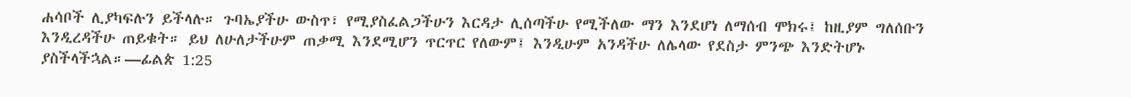ሐሳቦች ሊያካፍሉን ይችላሉ። ጉባኤያችሁ ውስጥ፣ የሚያስፈልጋችሁን እርዳታ ሊሰጣችሁ የሚችለው ማን እንደሆነ ለማሰብ ሞክሩ፤ ከዚያም ግለሰቡን እንዲረዳችሁ ጠይቁት። ይህ ለሁለታችሁም ጠቃሚ እንደሚሆን ጥርጥር የለውም፤ እንዲሁም አንዳችሁ ለሌላው የደስታ ምንጭ እንድትሆኑ ያስችላችኋል።—ፊልጵ 1:25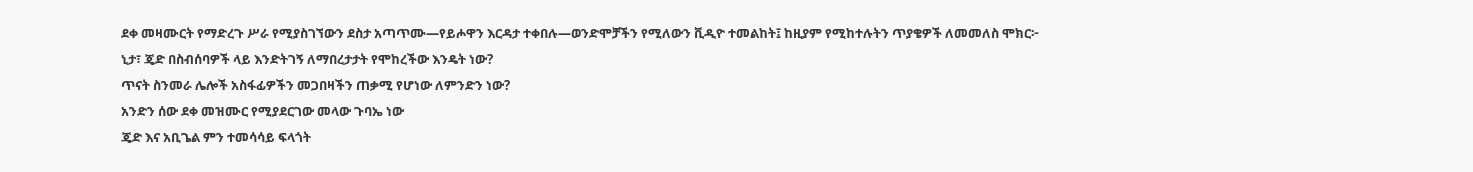ደቀ መዛሙርት የማድረጉ ሥራ የሚያስገኘውን ደስታ አጣጥሙ—የይሖዋን እርዳታ ተቀበሉ—ወንድሞቻችን የሚለውን ቪዲዮ ተመልከት፤ ከዚያም የሚከተሉትን ጥያቄዎች ለመመለስ ሞክር፦
ኒታ፣ ጄድ በስብሰባዎች ላይ እንድትገኝ ለማበረታታት የሞከረችው እንዴት ነው?
ጥናት ስንመራ ሌሎች አስፋፊዎችን መጋበዛችን ጠቃሚ የሆነው ለምንድን ነው?
አንድን ሰው ደቀ መዝሙር የሚያደርገው መላው ጉባኤ ነው
ጄድ እና አቢጌል ምን ተመሳሳይ ፍላጎት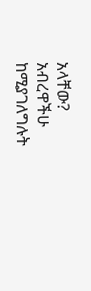አላቸው?
አብረዋችሁ ከሚያገለግሉት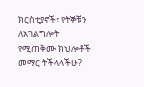ክርስቲያኖች፣ የትኞቹን ለአገልግሎት የሚጠቅሙ ክህሎቶች መማር ትችላላችሁ?